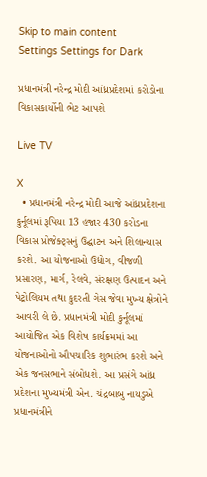Skip to main content
Settings Settings for Dark

પ્રધાનમંત્રી નરેન્દ્ર મોદી આંધ્રપ્રદેશમાં કરોડોના વિકાસકાર્યોની ભેટ આપશે

Live TV

X
  • પ્રધાનમંત્રી નરેન્દ્ર મોદી આજે આંધ્રપ્રદેશના કુર્નૂલમાં રૂપિયા 13 હજાર 430 કરોડના વિકાસ પ્રોજેક્ટ્સનું ઉદ્ઘાટન અને શિલાન્યાસ કરશે. આ યોજનાઓ ઉદ્યોગ, વીજળી પ્રસારણ, માર્ગ, રેલવે, સંરક્ષણ ઉત્પાદન અને પેટ્રોલિયમ તથા કુદરતી ગેસ જેવા મુખ્ય ક્ષેત્રોને આવરી લે છે. પ્રધાનમંત્રી મોદી કુર્નૂલમાં આયોજિત એક વિશેષ કાર્યક્રમમાં આ યોજનાઓનો ઔપચારિક શુભારંભ કરશે અને એક જનસભાને સંબોધશે. આ પ્રસંગે આંધ્ર પ્રદેશના મુખ્યમંત્રી એન. ચંદ્રબાબુ નાયડુએ પ્રધાનમંત્રીને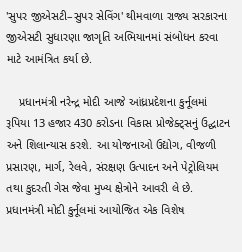'સુપર જીએસટી–સુપર સેવિંગ' થીમવાળા રાજ્ય સરકારના જીએસટી સુધારણા જાગૃતિ અભિયાનમાં સંબોધન કરવા માટે આમંત્રિત કર્યા છે.

    પ્રધાનમંત્રી નરેન્દ્ર મોદી આજે આંધ્રપ્રદેશના કુર્નૂલમાં રૂપિયા 13 હજાર 430 કરોડના વિકાસ પ્રોજેક્ટ્સનું ઉદ્ઘાટન અને શિલાન્યાસ કરશે. આ યોજનાઓ ઉદ્યોગ, વીજળી પ્રસારણ, માર્ગ, રેલવે, સંરક્ષણ ઉત્પાદન અને પેટ્રોલિયમ તથા કુદરતી ગેસ જેવા મુખ્ય ક્ષેત્રોને આવરી લે છે. પ્રધાનમંત્રી મોદી કુર્નૂલમાં આયોજિત એક વિશેષ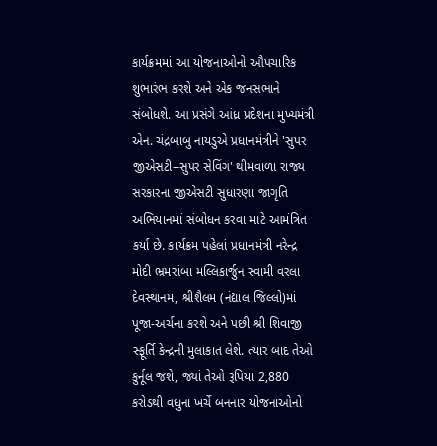કાર્યક્રમમાં આ યોજનાઓનો ઔપચારિક શુભારંભ કરશે અને એક જનસભાને સંબોધશે. આ પ્રસંગે આંધ્ર પ્રદેશના મુખ્યમંત્રી એન. ચંદ્રબાબુ નાયડુએ પ્રધાનમંત્રીને 'સુપર જીએસટી–સુપર સેવિંગ' થીમવાળા રાજ્ય સરકારના જીએસટી સુધારણા જાગૃતિ અભિયાનમાં સંબોધન કરવા માટે આમંત્રિત કર્યા છે. કાર્યક્રમ પહેલાં પ્રધાનમંત્રી નરેન્દ્ર મોદી ભ્રમરાંબા મલ્લિકાર્જુન સ્વામી વરલા દેવસ્થાનમ, શ્રીશૈલમ (નંદ્યાલ જિલ્લો)માં પૂજા-અર્ચના કરશે અને પછી શ્રી શિવાજી સ્ફૂર્તિ કેન્દ્રની મુલાકાત લેશે. ત્યાર બાદ તેઓ કુર્નૂલ જશે, જ્યાં તેઓ રૂપિયા 2,880 કરોડથી વધુના ખર્ચે બનનાર યોજનાઓનો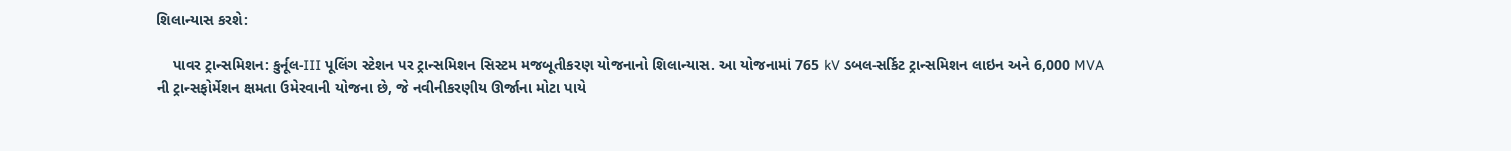શિલાન્યાસ કરશે:

    પાવર ટ્રાન્સમિશન: કુર્નૂલ-III પૂલિંગ સ્ટેશન પર ટ્રાન્સમિશન સિસ્ટમ મજબૂતીકરણ યોજનાનો શિલાન્યાસ. આ યોજનામાં 765 kV ડબલ-સર્કિટ ટ્રાન્સમિશન લાઇન અને 6,000 MVA ની ટ્રાન્સફોર્મેશન ક્ષમતા ઉમેરવાની યોજના છે, જે નવીનીકરણીય ઊર્જાના મોટા પાયે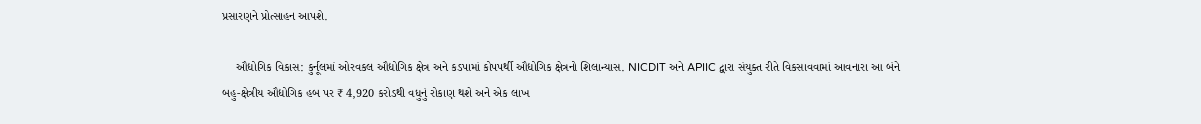પ્રસારણને પ્રોત્સાહન આપશે.

    ઔદ્યોગિક વિકાસ: કુર્નૂલમાં ઓરવકલ ઔદ્યોગિક ક્ષેત્ર અને કડપામાં કોપપર્થી ઔદ્યોગિક ક્ષેત્રનો શિલાન્યાસ. NICDIT અને APIIC દ્વારા સંયુક્ત રીતે વિકસાવવામાં આવનારા આ બંને બહુ-ક્ષેત્રીય ઔદ્યોગિક હબ પર ₹ 4,920 કરોડથી વધુનું રોકાણ થશે અને એક લાખ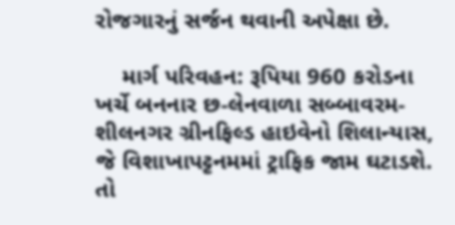રોજગારનું સર્જન થવાની અપેક્ષા છે.

    માર્ગ પરિવહન: રૂપિયા 960 કરોડના ખર્ચે બનનાર છ-લેનવાળા સબ્બાવરમ-શીલનગર ગ્રીનફિલ્ડ હાઇવેનો શિલાન્યાસ, જે વિશાખાપટ્ટનમમાં ટ્રાફિક જામ ઘટાડશે. તો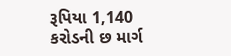રૂપિયા 1,140 કરોડની છ માર્ગ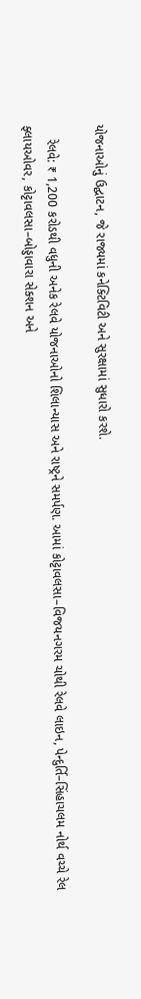યોજનાઓનું ઉદ્ઘાટન, જે રાજ્યમાં કનેક્ટિવિટી અને સુરક્ષામાં સુધારો કરશે.

    રેલવે: ₹ 1,200 કરોડથી વધુની અનેક રેલવે યોજનાઓનો શિલાન્યાસ અને રાષ્ટ્રને સમર્પણ. આમાં કોટ્ટાવલસા–વિજયનગરમ ચોથી રેલવે લાઇન, પેન્દુર્તિ–સિંહાચલમ નોર્થ વચ્ચે રેલ ફ્લાયઓવર, કોટ્ટાવલસા–બોડ્ડાવારા સેક્શન અને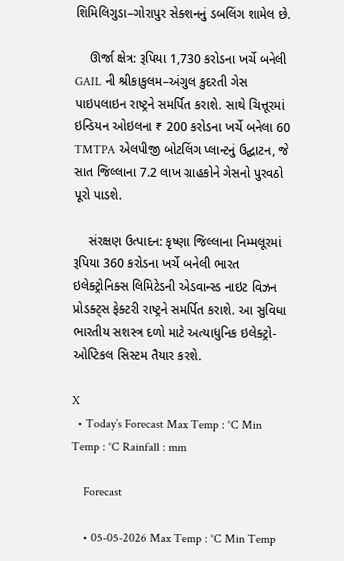શિમિલિગુડા–ગોરાપુર સેક્શનનું ડબલિંગ શામેલ છે.

    ઊર્જા ક્ષેત્ર: રૂપિયા 1,730 કરોડના ખર્ચે બનેલી GAIL ની શ્રીકાકુલમ–અંગુલ કુદરતી ગેસ પાઇપલાઇન રાષ્ટ્રને સમર્પિત કરાશે. સાથે ચિત્તૂરમાં ઇન્ડિયન ઓઇલના ₹ 200 કરોડના ખર્ચે બનેલા 60 TMTPA એલપીજી બોટલિંગ પ્લાન્ટનું ઉદ્ઘાટન, જે સાત જિલ્લાના 7.2 લાખ ગ્રાહકોને ગેસનો પુરવઠો પૂરો પાડશે.

    સંરક્ષણ ઉત્પાદન: કૃષ્ણા જિલ્લાના નિમ્મલૂરમાં રૂપિયા 360 કરોડના ખર્ચે બનેલી ભારત ઇલેક્ટ્રોનિક્સ લિમિટેડની એડવાન્સ્ડ નાઇટ વિઝન પ્રોડક્ટ્સ ફેક્ટરી રાષ્ટ્રને સમર્પિત કરાશે. આ સુવિધા ભારતીય સશસ્ત્ર દળો માટે અત્યાધુનિક ઇલેક્ટ્રો-ઓપ્ટિકલ સિસ્ટમ તૈયાર કરશે.

X
  • Today’s Forecast Max Temp : °C Min Temp : °C Rainfall : mm

    Forecast

    • 05-05-2026 Max Temp : °C Min Temp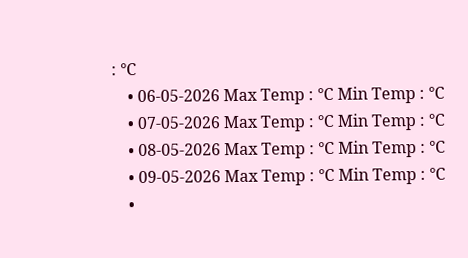: °C
    • 06-05-2026 Max Temp : °C Min Temp : °C
    • 07-05-2026 Max Temp : °C Min Temp : °C
    • 08-05-2026 Max Temp : °C Min Temp : °C
    • 09-05-2026 Max Temp : °C Min Temp : °C
    •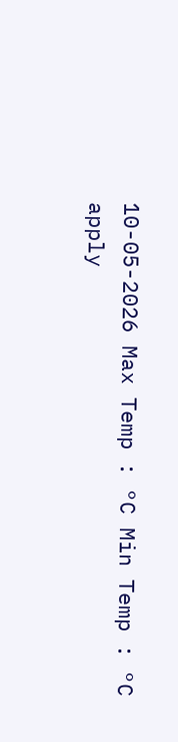10-05-2026 Max Temp : °C Min Temp : °C
apply